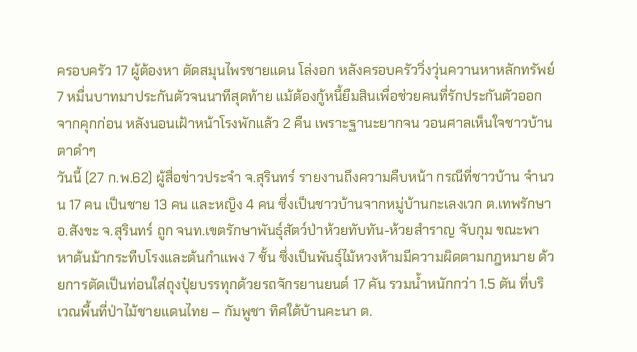ครอบครัว 17 ผู้ต้องหา ตัดสมุนไพรชายแดน โล่งอก หลังครอบครัววิ่งวุ่นควานหาหลักทรัพย์ 7 หมื่นบาทมาประกันตัวจนนาทีสุดท้าย แม้ต้องกู้หนี้ยืมสินเพื่อช่วยคนที่รักประกันตัวออกจากคุกก่อน หลังนอนเฝ้าหน้าโรงพักแล้ว 2 คืน เพราะฐานะยากจน วอนศาลเห็นใจชาวบ้านตาดำๆ
วันนี้ (27 ก.พ.62) ผู้สื่อข่าวประจำ จ.สุรินทร์ รายงานถึงความคืบหน้า กรณีที่ชาวบ้าน จำนวน 17 คน เป็นชาย 13 คน และหญิง 4 คน ซึ่งเป็นชาวบ้านจากหมู่บ้านกะเลงเวก ต.เทพรักษา อ.สังขะ จ.สุรินทร์ ถูก จนท.เขตรักษาพันธุ์สัตว์ป่าห้วยทับทัน-ห้วยสำราญ จับกุม ขณะพาหาต้นม้ากระทืบโรงและต้นกำแพง 7 ชั้น ซึ่งเป็นพันธุ์ไม้หวงห้ามมีความผิดตามกฎหมาย ด้วยการตัดเป็นท่อนใส่ถุงปุ๋ยบรรทุกด้วยรถจักรยานยนต์ 17 คัน รวมน้ำหนักกว่า 1.5 ตัน ที่บริเวณพื้นที่ป่าไม้ชายแดนไทย – กัมพูชา ทิศใต้บ้านคะนา ต.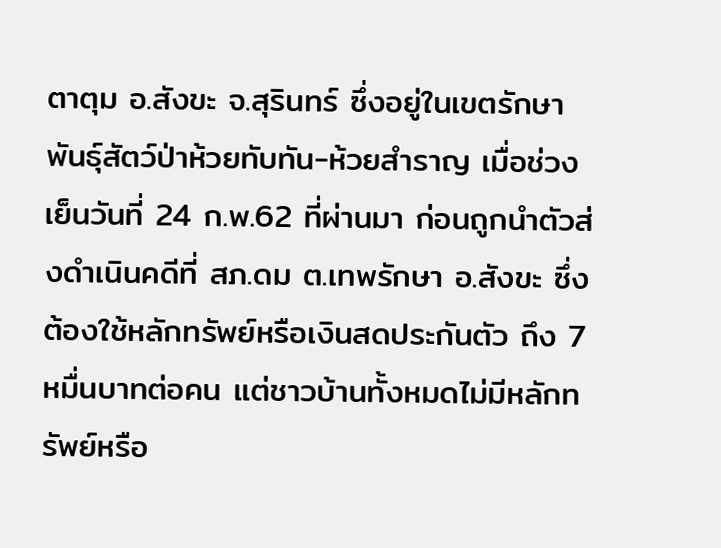ตาตุม อ.สังขะ จ.สุรินทร์ ซึ่งอยู่ในเขตรักษาพันธุ์สัตว์ป่าห้วยทับทัน-ห้วยสำราญ เมื่อช่วงเย็นวันที่ 24 ก.พ.62 ที่ผ่านมา ก่อนถูกนำตัวส่งดำเนินคดีที่ สภ.ดม ต.เทพรักษา อ.สังขะ ซึ่งต้องใช้หลักทรัพย์หรือเงินสดประกันตัว ถึง 7 หมื่นบาทต่อคน แต่ชาวบ้านทั้งหมดไม่มีหลักทรัพย์หรือ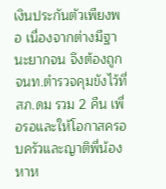เงินประกันตัวเพียงพอ เนื่องจากต่างมีฐานะยากจน จึงต้องถูก จนท.ตำรวจคุมขังไว้ที่ สภ.ดม รวม 2 คืน เพื่อรอและให้โอกาสครอบครัวและญาติพี่น้องหาห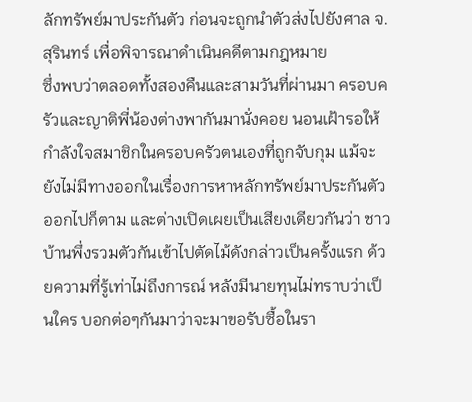ลักทรัพย์มาประกันตัว ก่อนจะถูกนำตัวส่งไปยังศาล จ.สุรินทร์ เพื่อพิจารณาดำเนินคดีตามกฎหมาย
ซึ่งพบว่าตลอดทั้งสองคืนและสามวันที่ผ่านมา ครอบครัวและญาติพี่น้องต่างพากันมานั่งคอย นอนเฝ้ารอให้กำลังใจสมาชิกในครอบครัวตนเองที่ถูกจับกุม แม้จะยังไม่มีทางออกในเรื่องการหาหลักทรัพย์มาประกันตัวออกไปก็ตาม และต่างเปิดเผยเป็นเสียงเดียวกันว่า ชาวบ้านพึ่งรวมตัวกันเข้าไปตัดไม้ดังกล่าวเป็นครั้งแรก ด้วยความที่รู้เท่าไม่ถึงการณ์ หลังมีนายทุนไม่ทราบว่าเป็นใคร บอกต่อๆกันมาว่าจะมาขอรับซื้อในรา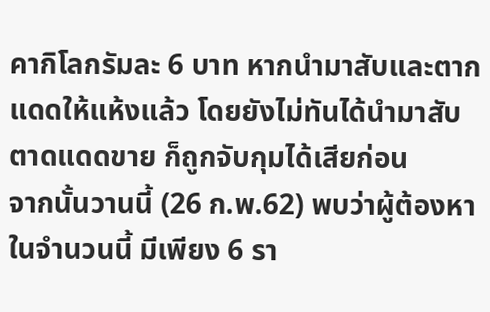คากิโลกรัมละ 6 บาท หากนำมาสับและตากแดดให้แห้งแล้ว โดยยังไม่ทันได้นำมาสับตาดแดดขาย ก็ถูกจับกุมได้เสียก่อน
จากนั้นวานนี้ (26 ก.พ.62) พบว่าผู้ต้องหาในจำนวนนี้ มีเพียง 6 รา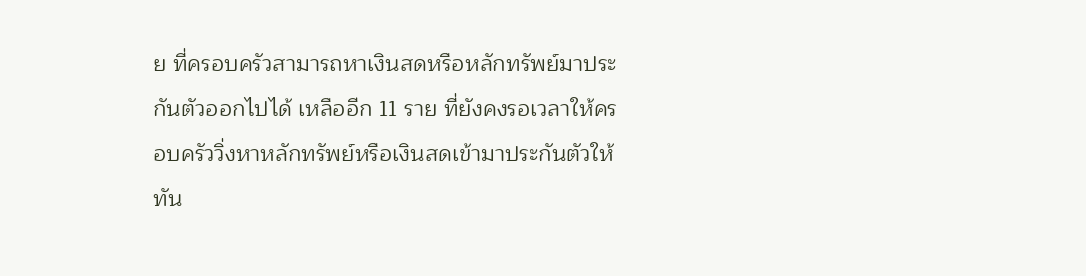ย ที่ครอบครัวสามารถหาเงินสดหรือหลักทรัพย์มาประกันตัวออกไปได้ เหลืออีก 11 ราย ที่ยังคงรอเวลาให้ครอบครัววิ่งหาหลักทรัพย์หรือเงินสดเข้ามาประกันตัวให้ทัน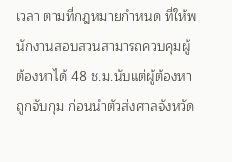เวลา ตามที่กฎหมายกำหนด ที่ให้พนักงานสอบสวนสามารถควบคุมผู้ต้องหาได้ 48 ช.ม.นับแต่ผู้ต้องหาถูกจับกุม ก่อนนำตัวส่งศาลจังหวัด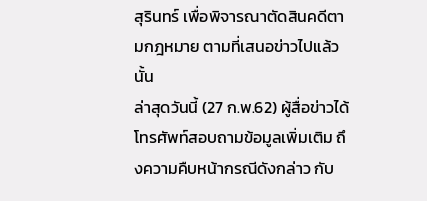สุรินทร์ เพื่อพิจารณาตัดสินคดีตามกฎหมาย ตามที่เสนอข่าวไปแล้วนั้น
ล่าสุดวันนี้ (27 ก.พ.62) ผู้สื่อข่าวได้โทรศัพท์สอบถามข้อมูลเพิ่มเติม ถึงความคืบหน้ากรณีดังกล่าว กับ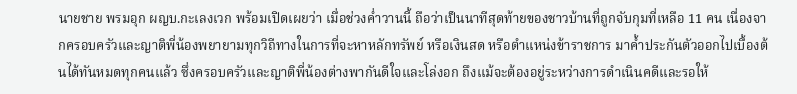นายชาย พรมอุก ผญบ.กะเลงเวก พร้อมเปิดเผยว่า เมื่อช่วงค่ำวานนี้ ถือว่าเป็นนาทีสุดท้ายของชาวบ้านที่ถูกจับกุมที่เหลือ 11 คน เนื่องจากครอบครัวและญาติพี่น้องพยายามทุกวิถีทางในการที่จะหาหลักทรัพย์ หรือเงินสด หรือตำแหน่งข้าราชการ มาค้ำประกันตัวออกไปเบื้องต้นได้ทันหมดทุกคนแล้ว ซึ่งครอบครัวและญาติพี่น้องต่างพากันดีใจและโล่งอก ถึงแม้จะต้องอยู่ระหว่างการดำเนินคดีและรอให้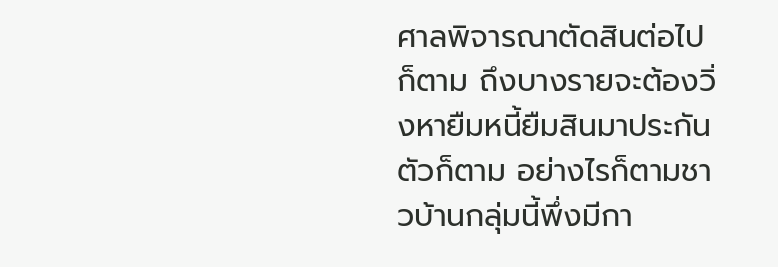ศาลพิจารณาตัดสินต่อไปก็ตาม ถึงบางรายจะต้องวิ่งหายืมหนี้ยืมสินมาประกันตัวก็ตาม อย่างไรก็ตามชาวบ้านกลุ่มนี้พึ่งมีกา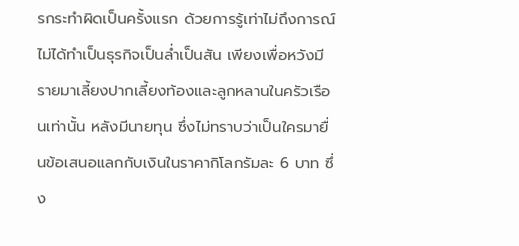รกระทำผิดเป็นครั้งแรก ด้วยการรู้เท่าไม่ถึงการณ์ ไม่ได้ทำเป็นธุรกิจเป็นล่ำเป็นสัน เพียงเพื่อหวังมีรายมาเลี้ยงปากเลี้ยงท้องและลูกหลานในครัวเรือนเท่านั้น หลังมีนายทุน ซึ่งไม่ทราบว่าเป็นใครมายื่นข้อเสนอแลกกับเงินในราคากิโลกรัมละ 6 บาท ซึ่ง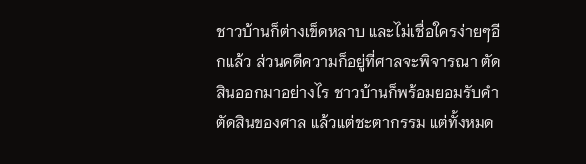ชาวบ้านก็ต่างเข็ดหลาบ และไม่เชื่อใครง่ายๆอีกแล้ว ส่วนคดีความก็อยู่ที่ศาลจะพิจารณา ตัดสินออกมาอย่างไร ชาวบ้านก็พร้อมยอมรับคำตัดสินของศาล แล้วแต่ชะตากรรม แต่ทั้งหมด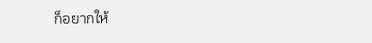ก็อยากให้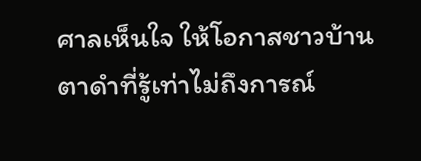ศาลเห็นใจ ให้โอกาสชาวบ้านตาดำที่รู้เท่าไม่ถึงการณ์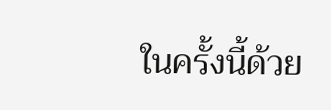ในครั้งนี้ด้วย